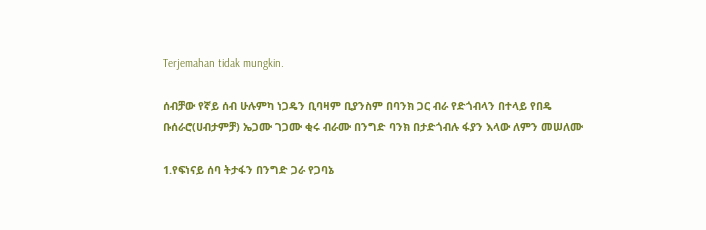Terjemahan tidak mungkin.

ሰብቻው የኛይ ሰብ ሁሉምካ ነጋዴን ቢባዛም ቢያንስም በባንክ ጋር ብራ የድጎብላን በተላይ የበዴ ቡሰራሮ(ሀብታምቻ) ኤጋሙ ገጋሙ ቂሩ ብራሙ በንግድ ባንክ በታድጎብሉ ፋያን እላው ለምን መሠለሙ

1.የፍነናይ ሰባ ትታፋን በንግድ ጋራ የጋባኔ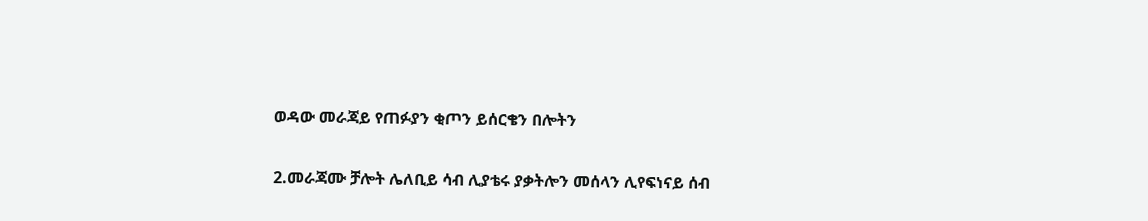ወዳው መራጃይ የጠፉያን ቂጦን ይሰርቄን በሎትን

2.መራጃሙ ቻሎት ሌለቢይ ሳብ ሊያቴሩ ያቃትሎን መሰላን ሊየፍነናይ ሰብ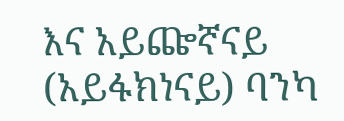እና አይጬኛናይ (አይፋክነናይ) ባንካ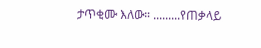ታጥቂሙ እለው። .........የጠቃላይ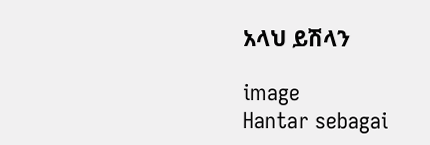አላህ ይሽላን

image
Hantar sebagai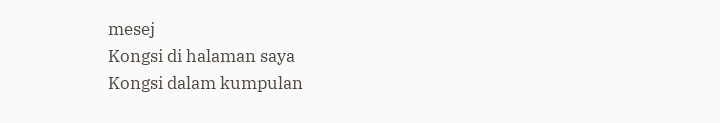mesej
Kongsi di halaman saya
Kongsi dalam kumpulan